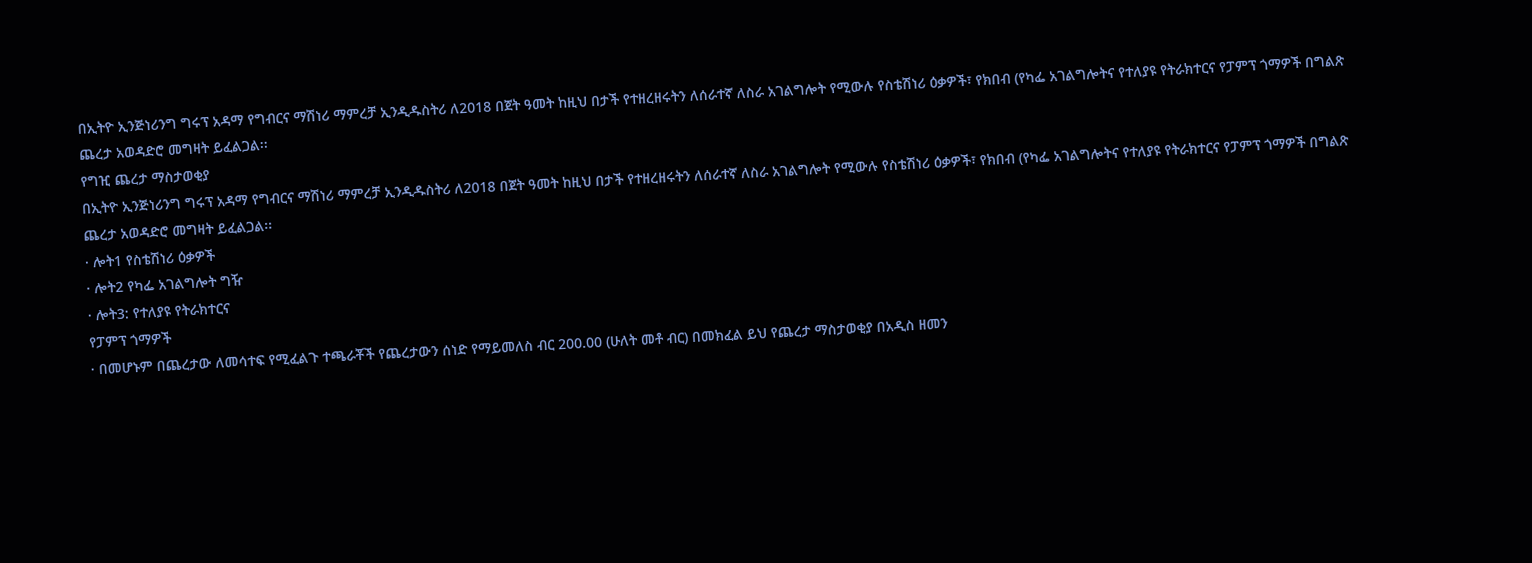በኢትዮ ኢንጅነሪንግ ግሩፕ አዳማ የግብርና ማሽነሪ ማምረቻ ኢንዲዱስትሪ ለ2018 በጀት ዓመት ከዚህ በታች የተዘረዘሩትን ለሰራተኛ ለስራ አገልግሎት የሚውሉ የስቴሽነሪ ዕቃዎች፣ የክበብ (የካፌ አገልግሎትና የተለያዩ የትራክተርና የፓምፕ ጎማዎች በግልጽ ጨረታ አወዳድሮ መግዛት ይፈልጋል፡፡
የግዢ ጨረታ ማስታወቂያ
በኢትዮ ኢንጅነሪንግ ግሩፕ አዳማ የግብርና ማሽነሪ ማምረቻ ኢንዲዱስትሪ ለ2018 በጀት ዓመት ከዚህ በታች የተዘረዘሩትን ለሰራተኛ ለስራ አገልግሎት የሚውሉ የስቴሽነሪ ዕቃዎች፣ የክበብ (የካፌ አገልግሎትና የተለያዩ የትራክተርና የፓምፕ ጎማዎች በግልጽ ጨረታ አወዳድሮ መግዛት ይፈልጋል፡፡
· ሎት1 የስቴሽነሪ ዕቃዎች
· ሎት2 የካፌ አገልግሎት ግዥ
· ሎት3: የተለያዩ የትራክተርና
የፓምፕ ጎማዎች
· በመሆኑም በጨረታው ለመሳተፍ የሚፈልጉ ተጫራቾች የጨረታውን ሰነድ የማይመለስ ብር 200.00 (ሁለት መቶ ብር) በመክፈል ይህ የጨረታ ማስታወቂያ በአዲስ ዘመን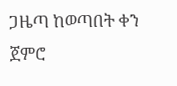ጋዜጣ ከወጣበት ቀን ጀምሮ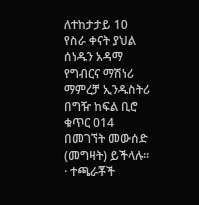ለተከታታይ 10 የስራ ቀናት ያህል ሰነዱን አዳማ የግብርና ማሽነሪ ማምረቻ ኢንዱስትሪ በግዥ ከፍል ቢሮ ቁጥር 014 በመገኘት መውሰድ (መግዛት) ይችላሉ፡፡
· ተጫራቾች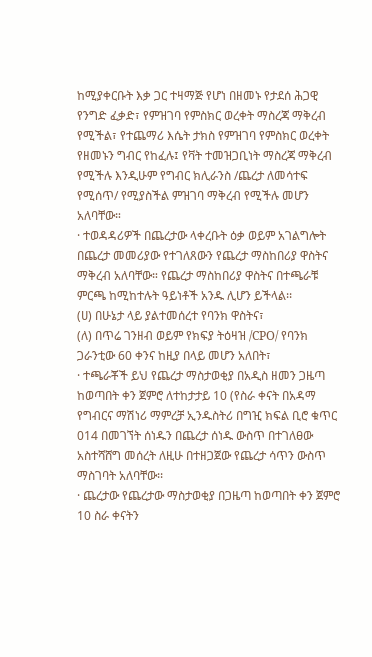ከሚያቀርቡት እቃ ጋር ተዛማጅ የሆነ በዘመኑ የታደሰ ሕጋዊ የንግድ ፈቃድ፣ የምዝገባ የምስክር ወረቀት ማስረጃ ማቅረብ የሚችል፣ የተጨማሪ እሴት ታክስ የምዝገባ የምስክር ወረቀት የዘመኑን ግብር የከፈሉ፤ የቫት ተመዝጋቢነት ማስረጃ ማቅረብ የሚችሉ እንዲሁም የግብር ክሊራንስ /ጨረታ ለመሳተፍ የሚሰጥ/ የሚያስችል ምዝገባ ማቅረብ የሚችሉ መሆን አለባቸው።
· ተወዳዳሪዎች በጨረታው ላቀረቡት ዕቃ ወይም አገልግሎት በጨረታ መመሪያው የተገለጸውን የጨረታ ማስከበሪያ ዋስትና ማቅረብ አለባቸው። የጨረታ ማስከበሪያ ዋስትና በተጫራቹ ምርጫ ከሚከተሉት ዓይነቶች አንዱ ሊሆን ይችላል፡፡
(ሀ) በሁኔታ ላይ ያልተመሰረተ የባንክ ዋስትና፣
(ለ) በጥሬ ገንዘብ ወይም የክፍያ ትዕዛዝ /CPO/ የባንክ ጋራንቲው 60 ቀንና ከዚያ በላይ መሆን አለበት፣
· ተጫራቾች ይህ የጨረታ ማስታወቂያ በአዲስ ዘመን ጋዜጣ ከወጣበት ቀን ጀምሮ ለተከታታይ 10 (የስራ ቀናት በአዳማ የግብርና ማሽነሪ ማምረቻ ኢንዱስትሪ በግዢ ክፍል ቢሮ ቁጥር 014 በመገኘት ሰነዱን በጨረታ ሰነዱ ውስጥ በተገለፀው አስተሻሸግ መሰረት ለዚሁ በተዘጋጀው የጨረታ ሳጥን ውስጥ ማስገባት አለባቸው፡፡
· ጨረታው የጨረታው ማስታወቂያ በጋዜጣ ከወጣበት ቀን ጀምሮ 10 ስራ ቀናትን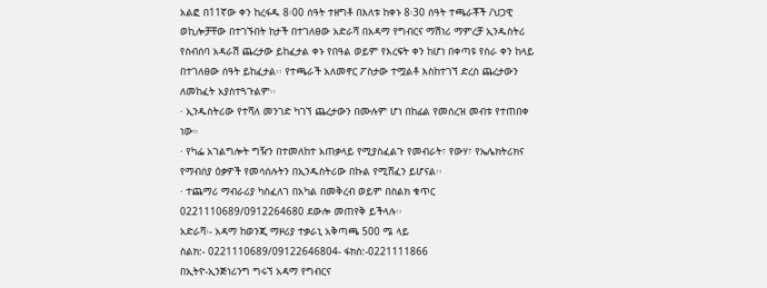አልፎ በ11ኛው ቀን ከረፋዱ 8፡00 ሰዓት ተዘግቶ በእለቱ ከቀኑ 8፡30 ሰዓት ተጫራቾች /ህጋዊ ወኪሎቻቸው በተገኙበት ከታች በተገለፀው አድራሻ በአዳማ የግብርና ማሽነሪ ማምረቻ ኢንዱስትሪ የስብሰባ አዳራሽ ጨረታው ይከፈታል ቀኑ የበዓል ወይም የእረፍት ቀን ከሆነ በቀጣዩ የስራ ቀን ከላይ በተገለፀው ሰዓት ይከፈታል፡፡ የተጫራች አለመኖር ፖስታው ተሟልቶ እስከተገኘ ድረስ ጨረታውን ለመከፈት አያስተጓጉልም፡፡
· ኢንዱስትሪው የተሻለ መንገድ ካገኘ ጨረታውን በሙሉም ሆነ በከፊል የመሰረዝ መብቱ የተጠበቀ ነው።
· የካፌ አገልግሎት ግዥን በተመለከተ አጠቃላይ የሚያስፈልጉ የመብራት፣ የውሃ፣ የኤሌክትሪክና የማብሰያ ዕቃዎች የመሳሰሉትን በኢንዱስትሪው በኩል የሚሸፈን ይሆናል፡፡
· ተጨማሪ ማብራሪያ ካስፈለገ በአካል በመቅረብ ወይም በስልክ ቁጥር 0221110689/0912264680 ደውሎ መጠየቅ ይችላሉ፡፡
አድራሻ፡- አዳማ ከወንጂ ማዞሪያ ተቃራኒ አቅጣጫ 500 ሜ ላይ
ስልክ:- 0221110689/09122646804- ፋክስ:-0221111866
በኢትዮ-ኢንጅነሪንግ ግሩኘ አዳማ የግብርና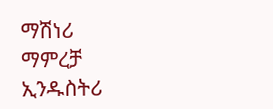ማሽነሪ ማምረቻ ኢንዱስትሪ